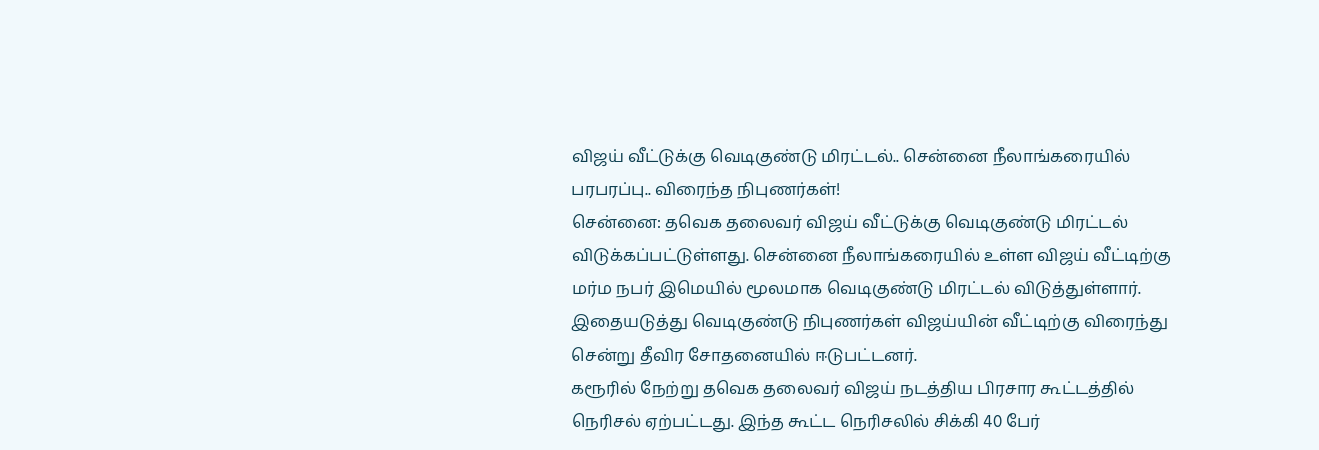விஜய் வீட்டுக்கு வெடிகுண்டு மிரட்டல்.. சென்னை நீலாங்கரையில் பரபரப்பு.. விரைந்த நிபுணர்கள்!
சென்னை: தவெக தலைவர் விஜய் வீட்டுக்கு வெடிகுண்டு மிரட்டல் விடுக்கப்பட்டுள்ளது. சென்னை நீலாங்கரையில் உள்ள விஜய் வீட்டிற்கு மர்ம நபர் இமெயில் மூலமாக வெடிகுண்டு மிரட்டல் விடுத்துள்ளார். இதையடுத்து வெடிகுண்டு நிபுணர்கள் விஜய்யின் வீட்டிற்கு விரைந்து சென்று தீவிர சோதனையில் ஈடுபட்டனர்.
கரூரில் நேற்று தவெக தலைவர் விஜய் நடத்திய பிரசார கூட்டத்தில் நெரிசல் ஏற்பட்டது. இந்த கூட்ட நெரிசலில் சிக்கி 40 பேர்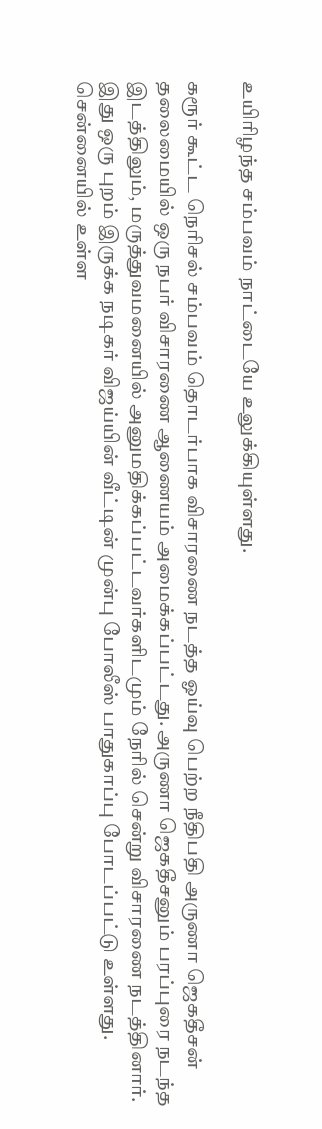உயிரிழந்த சம்பவம் நாட்டையே உலுக்கியுள்ளது.

கரூர் கூட்ட நெரிசல் சம்பவம் தொடர்பாக விசாரணை நடத்த ஓய்வு பெற்ற நீதிபதி அருணா ஜெகதீசன் தலைமையில் ஒரு நபர் விசாரணை ஆணையம் அமைக்கப்பட்டது. அருணா ஜெகதீசனும் பரப்புரை நடந்த இடத்திலும், மருத்துவமனையில் அனுமதிக்கப்பட்டவர்களிடமும் நேரில் சென்று விசாரணை நடத்தினார்.
இது ஒரு புறம் இருக்க நடிகர் விஜய்யின் வீட்டின் முன்பு போலீஸ் பாதுகாப்பு போடப்பட்டு உள்ளது. சென்னையில் உள்ள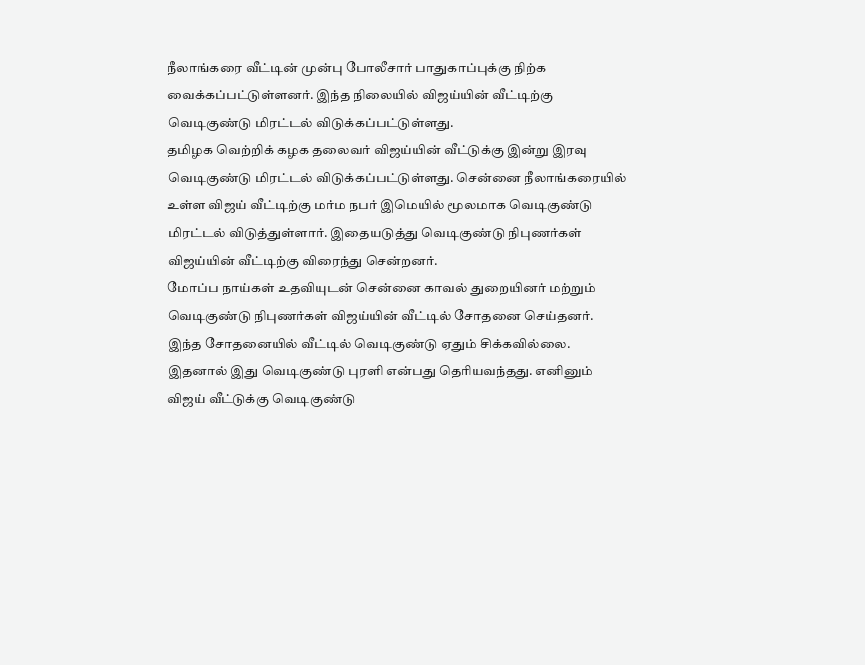நீலாங்கரை வீட்டின் முன்பு போலீசார் பாதுகாப்புக்கு நிற்க வைக்கப்பட்டுள்ளனர். இந்த நிலையில் விஜய்யின் வீட்டிற்கு வெடிகுண்டு மிரட்டல் விடுக்கப்பட்டுள்ளது.
தமிழக வெற்றிக் கழக தலைவர் விஜய்யின் வீட்டுக்கு இன்று இரவு வெடிகுண்டு மிரட்டல் விடுக்கப்பட்டுள்ளது. சென்னை நீலாங்கரையில் உள்ள விஜய் வீட்டிற்கு மர்ம நபர் இமெயில் மூலமாக வெடிகுண்டு மிரட்டல் விடுத்துள்ளார். இதையடுத்து வெடிகுண்டு நிபுணர்கள் விஜய்யின் வீட்டிற்கு விரைந்து சென்றனர்.
மோப்ப நாய்கள் உதவியுடன் சென்னை காவல் துறையினர் மற்றும் வெடிகுண்டு நிபுணர்கள் விஜய்யின் வீட்டில் சோதனை செய்தனர். இந்த சோதனையில் வீட்டில் வெடிகுண்டு ஏதும் சிக்கவில்லை. இதனால் இது வெடிகுண்டு புரளி என்பது தெரியவந்தது. எனினும் விஜய் வீட்டுக்கு வெடிகுண்டு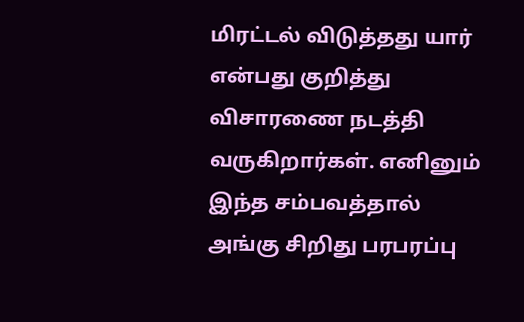மிரட்டல் விடுத்தது யார் என்பது குறித்து விசாரணை நடத்தி வருகிறார்கள். எனினும் இந்த சம்பவத்தால் அங்கு சிறிது பரபரப்பு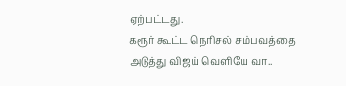ஏற்பட்டது.
கரூர் கூட்ட நெரிசல் சம்பவத்தை அடுத்து விஜய் வெளியே வா..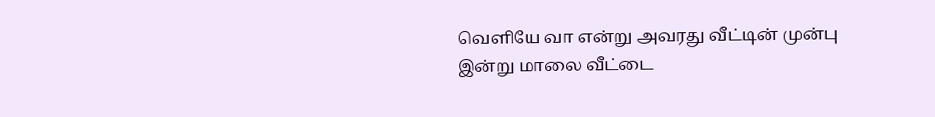வெளியே வா என்று அவரது வீட்டின் முன்பு இன்று மாலை வீட்டை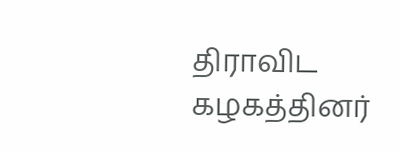திராவிட கழகத்தினர்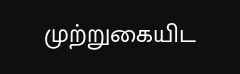முற்றுகையிட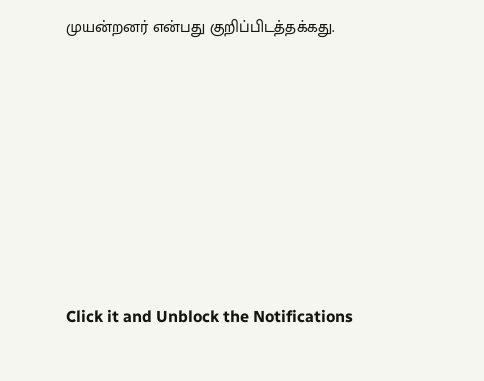முயன்றனர் என்பது குறிப்பிடத்தக்கது.











Click it and Unblock the Notifications